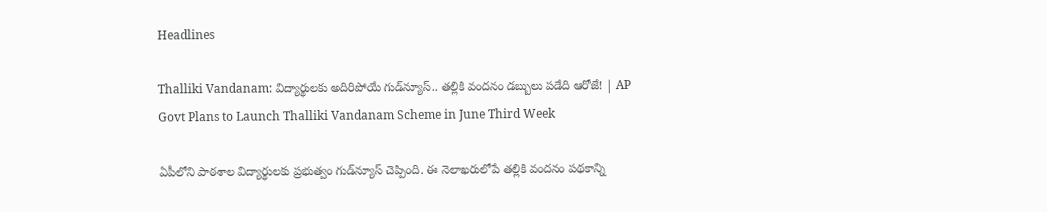Headlines

Thalliki Vandanam: విద్యార్థులకు అదిరిపోయే గుడ్‌న్యూస్‌.. తల్లికి వందనం డబ్బులు పడేది ఆరోజే! | AP Govt Plans to Launch Thalliki Vandanam Scheme in June Third Week

ఏపీలోని పాఠశాల విద్యార్థులకు ప్రభుత్వం గుడ్‌న్యూస్ చెప్పింది. ఈ నెలాఖరులోపే తల్లికి వందనం పథకాన్ని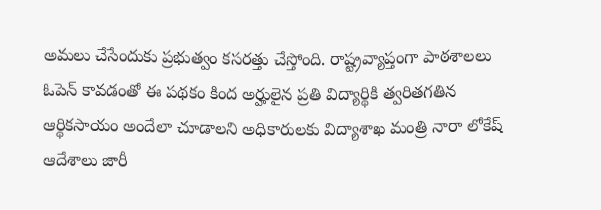అమలు చేసేందుకు ప్రభుత్వం కసరత్తు చేస్తోంది. రాష్ట్రవ్యాప్తంగా పాఠశాలలు ఓపెన్ కావడంతో ఈ పథకం కింద అర్హులైన ప్రతి విద్యార్థికి త్వరితగతిన ఆర్థికసాయం అందేలా చూడాలని అధికారులకు విద్యాశాఖ మంత్రి నారా లోకేష్ ఆదేశాలు జారీ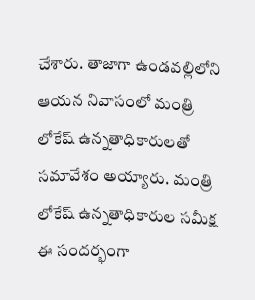చేశారు. తాజాగా ఉండవల్లిలోని ఆయన నివాసంలో మంత్రి లోకేష్ ఉన్నతాధికారులతో సమావేశం అయ్యారు. మంత్రి లోకేష్ ఉన్నతాధికారుల సమీక్ష ఈ సందర్భంగా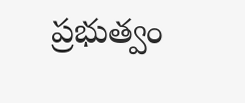ప్రభుత్వం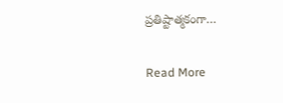ప్రతిష్టాత్మకంగా…

Read More